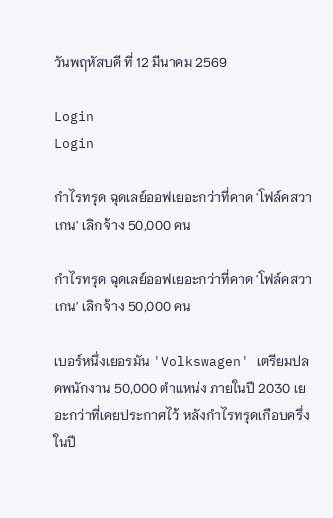วันพฤหัสบดี ที่ 12 มีนาคม 2569

Login
Login

กำไรทรุด ฉุดเลย์ออฟเยอะกว่าที่คาด 'โฟล์คสวาเกน' เลิกจ้าง 50,000 คน

กำไรทรุด ฉุดเลย์ออฟเยอะกว่าที่คาด 'โฟล์คสวาเกน' เลิกจ้าง 50,000 คน

เบอร์หนึ่งเยอรมัน 'Volkswagen' เตรียมปลดพนักงาน 50,000 ตำแหน่ง ภายในปี 2030 เยอะกว่าที่เคยประกาศไว้ หลังกำไรทรุดเกือบครึ่งในปี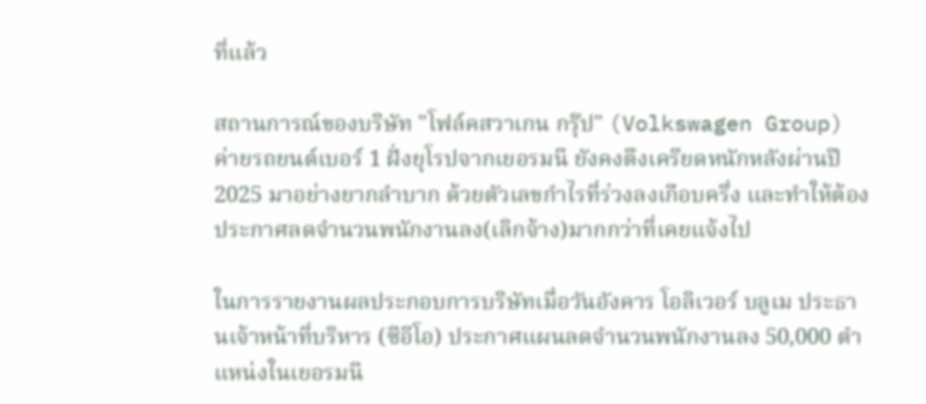ที่แล้ว

สถานการณ์ของบริษัท "โฟล์คสวาเกน กรุ๊ป" (Volkswagen Group) ค่ายรถยนต์เบอร์ 1 ฝั่งยุโรปจากเยอรมนี ยังคงตึงเครียดหนักหลังผ่านปี 2025 มาอย่างยากลำบาก ด้วยตัวเลขกำไรที่ร่วงลงเกือบครึ่ง และทำให้ต้องประกาศลดจำนวนพนักงานลง(เลิกจ้าง)มากกว่าที่เคยแจ้งไป

ในการรายงานผลประกอบการบริษัทเมื่อวันอังคาร โอลิเวอร์ บลูเม ประธานเจ้าหน้าที่บริหาร (ซีอีโอ) ประกาศแผนลดจำนวนพนักงานลง 50,000 ตำแหน่งในเยอรมนี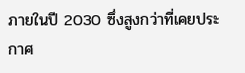ภายในปี 2030 ซึ่งสูงกว่าที่เคยประกาศ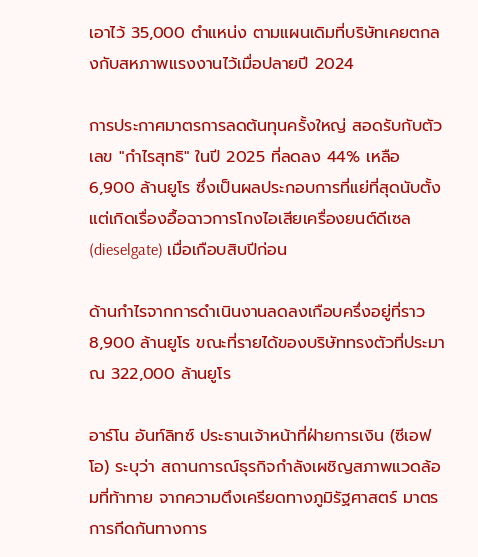เอาไว้ 35,000 ตำแหน่ง ตามแผนเดิมที่บริษัทเคยตกลงกับสหภาพแรงงานไว้เมื่อปลายปี 2024

การประกาศมาตรการลดต้นทุนครั้งใหญ่ สอดรับกับตัวเลข "กำไรสุทธิ" ในปี 2025 ที่ลดลง 44% เหลือ 6,900 ล้านยูโร ซึ่งเป็นผลประกอบการที่แย่ที่สุดนับตั้งแต่เกิดเรื่องอื้อฉาวการโกงไอเสียเครื่องยนต์ดีเซล (dieselgate) เมื่อเกือบสิบปีก่อน

ด้านกำไรจากการดำเนินงานลดลงเกือบครึ่งอยู่ที่ราว 8,900 ล้านยูโร ขณะที่รายได้ของบริษัททรงตัวที่ประมาณ 322,000 ล้านยูโร

อาร์โน อันท์ลิทซ์ ประธานเจ้าหน้าที่ฝ่ายการเงิน (ซีเอฟโอ) ระบุว่า สถานการณ์ธุรกิจกำลังเผชิญสภาพแวดล้อมที่ท้าทาย จากความตึงเครียดทางภูมิรัฐศาสตร์ มาตรการกีดกันทางการ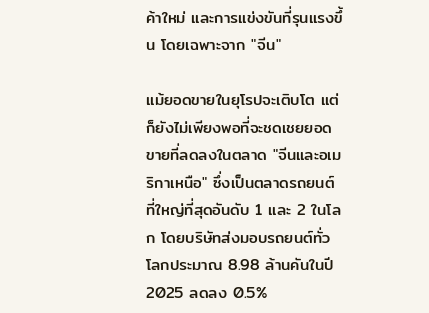ค้าใหม่ และการแข่งขันที่รุนแรงขึ้น โดยเฉพาะจาก "จีน"

แม้ยอดขายในยุโรปจะเติบโต แต่ก็ยังไม่เพียงพอที่จะชดเชยยอดขายที่ลดลงในตลาด "จีนและอเมริกาเหนือ" ซึ่งเป็นตลาดรถยนต์ที่ใหญ่ที่สุดอันดับ 1 และ 2 ในโลก โดยบริษัทส่งมอบรถยนต์ทั่วโลกประมาณ 8.98 ล้านคันในปี 2025 ลดลง 0.5%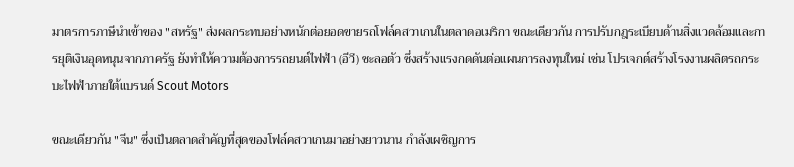มาตรการภาษีนำเข้าของ "สหรัฐ" ส่งผลกระทบอย่างหนักต่อยอดขายรถโฟล์คสวาเกนในตลาดอเมริกา ขณะเดียวกัน การปรับกฎระเบียบด้านสิ่งแวดล้อมและการยุติเงินอุดหนุนจากภาครัฐ ยังทำให้ความต้องการรถยนต์ไฟฟ้า (อีวี) ชะลอตัว ซึ่งสร้างแรงกดดันต่อแผนการลงทุนใหม่ เช่น โปรเจกต์สร้างโรงงานผลิตรถกระบะไฟฟ้าภายใต้แบรนด์ Scout Motors

ขณะเดียวกัน "จีน" ซึ่งเป็นตลาดสำคัญที่สุดของโฟล์คสวาเกนมาอย่างยาวนาน กำลังเผชิญการ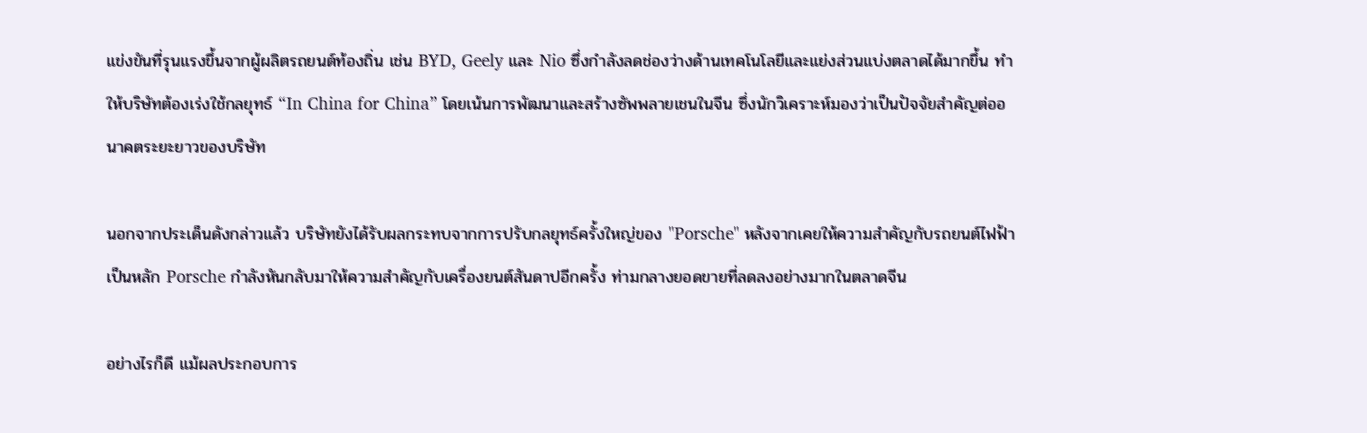แข่งขันที่รุนแรงขึ้นจากผู้ผลิตรถยนต์ท้องถิ่น เช่น BYD, Geely และ Nio ซึ่งกำลังลดช่องว่างด้านเทคโนโลยีและแย่งส่วนแบ่งตลาดได้มากขึ้น ทำให้บริษัทต้องเร่งใช้กลยุทธ์ “In China for China” โดยเน้นการพัฒนาและสร้างซัพพลายเชนในจีน ซึ่งนักวิเคราะห์มองว่าเป็นปัจจัยสำคัญต่ออนาคตระยะยาวของบริษัท

นอกจากประเด็นดังกล่าวแล้ว บริษัทยังได้รับผลกระทบจากการปรับกลยุทธ์ครั้งใหญ่ของ "Porsche" หลังจากเคยให้ความสำคัญกับรถยนต์ไฟฟ้าเป็นหลัก Porsche กำลังหันกลับมาให้ความสำคัญกับเครื่องยนต์สันดาปอีกครั้ง ท่ามกลางยอดขายที่ลดลงอย่างมากในตลาดจีน

อย่างไรก็ดี แม้ผลประกอบการ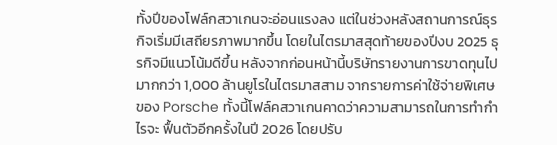ทั้งปีของโฟล์กสวาเกนจะอ่อนแรงลง แต่ในช่วงหลังสถานการณ์ธุรกิจเริ่มมีเสถียรภาพมากขึ้น โดยในไตรมาสสุดท้ายของปีงบ 2025 ธุรกิจมีแนวโน้มดีขึ้น หลังจากก่อนหน้านี้บริษัทรายงานการขาดทุนไปมากกว่า 1,000 ล้านยูโรในไตรมาสสาม จากรายการค่าใช้จ่ายพิเศษของ Porsche ทั้งนี้โฟล์คสวาเกนคาดว่าความสามารถในการทำกำไรจะ ฟื้นตัวอีกครั้งในปี 2026 โดยปรับ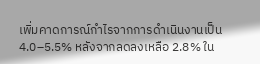เพิ่มคาดการณ์กำไรจากการดำเนินงานเป็น 4.0–5.5% หลังจากลดลงเหลือ 2.8% ใน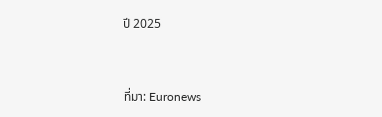ปี 2025


ที่มา: Euronews